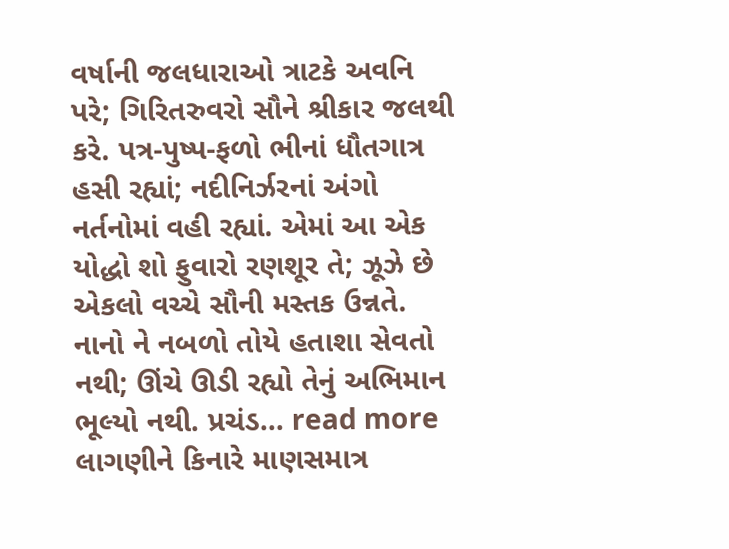વર્ષાની જલધારાઓ ત્રાટકે અવનિ પરે; ગિરિતરુવરો સૌને શ્રીકાર જલથી કરે. પત્ર-પુષ્પ-ફળો ભીનાં ધૌતગાત્ર હસી રહ્યાં; નદીનિર્ઝરનાં અંગો નર્તનોમાં વહી રહ્યાં. એમાં આ એક યોદ્ધો શો ફુવારો રણશૂર તે; ઝૂઝે છે એકલો વચ્ચે સૌની મસ્તક ઉન્નતે. નાનો ને નબળો તોયે હતાશા સેવતો નથી; ઊંચે ઊડી રહ્યો તેનું અભિમાન ભૂલ્યો નથી. પ્રચંડ... read more
લાગણીને કિનારે માણસમાત્ર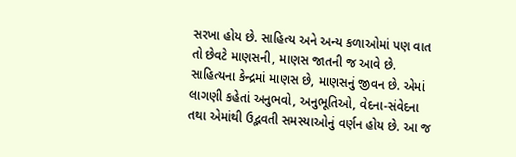સરખા હોય છે. સાહિત્ય અને અન્ય કળાઓમાં પણ વાત તો છેવટે માણસની, માણસ જાતની જ આવે છે. સાહિત્યના કેન્દ્રમાં માણસ છે, માણસનું જીવન છે. એમાં લાગણી કહેતાં અનુભવો, અનુભૂતિઓ, વેદના-સંવેદના તથા એમાંથી ઉદ્ભવતી સમસ્યાઓનું વર્ણન હોય છે. આ જ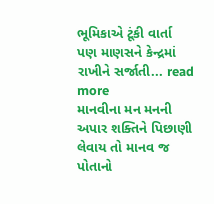ભૂમિકાએ ટૂંકી વાર્તા પણ માણસને કેન્દ્રમાં રાખીને સર્જાતી... read more
માનવીના મન મનની અપાર શક્તિને પિછાણી લેવાય તો માનવ જ પોતાનો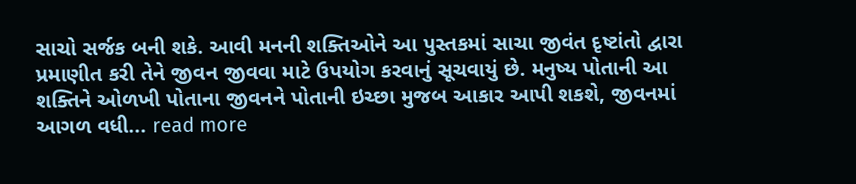સાચો સર્જક બની શકે. આવી મનની શક્તિઓને આ પુસ્તકમાં સાચા જીવંત દૃષ્ટાંતો દ્વારા પ્રમાણીત કરી તેને જીવન જીવવા માટે ઉપયોગ કરવાનું સૂચવાયું છે. મનુષ્ય પોતાની આ શક્તિને ઓળખી પોતાના જીવનને પોતાની ઇચ્છા મુજબ આકાર આપી શકશે, જીવનમાં આગળ વધી... read more